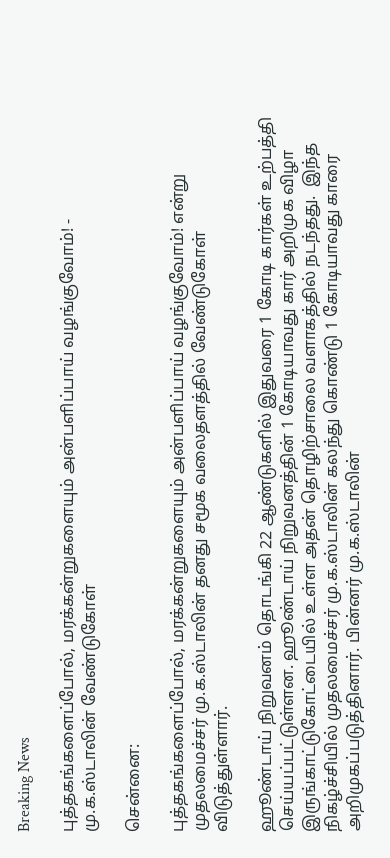Breaking News

புத்தகங்களைப்போல், மரக்கன்றுகளையும் அன்பளிப்பாய் வழங்குவோம்! - மு.க.ஸ்டாலின் வேண்டுகோள்

சென்னை:

புத்தகங்களைப்போல், மரக்கன்றுகளையும் அன்பளிப்பாய் வழங்குவோம்! என்று முதலமைச்சர் மு.க.ஸ்டாலின் தனது சமூக வலைதளத்தில் வேண்டுகோள் விடுத்துள்ளார்.

ஹூண்டாய் நிறுவனம் தொடங்கி 22 ஆண்டுகளில் இதுவரை 1 கோடி கார்கள் உற்பத்தி செய்யப்பட்டுள்ளன. ஹூண்டாய் நிறுவனத்தின் 1 கோடியாவது கார் அறிமுக விழா இருங்காட்டுகோட்டையில் உள்ள அதன் தொழிற்சாலை வளாகத்தில் நடந்தது.  இந்த நிகழ்ச்சியில் முதலமைச்சர் மு.க.ஸ்டாலின் கலந்து கொண்டு 1 கோடியாவது காரை அறிமுகப்படுத்தினார். பின்னர் மு.க.ஸ்டாலின்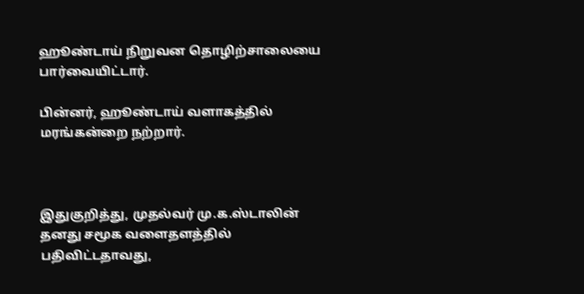ஹூண்டாய் நிறுவன தொழிற்சாலையை பார்வையிட்டார்.

பின்னர், ஹூண்டாய் வளாகத்தில் மரங்கன்றை நற்றார்.



இதுகுறித்து, முதல்வர் மு.க.ஸ்டாலின் தனது சமூக வளைதளத்தில் பதிவிட்டதாவது,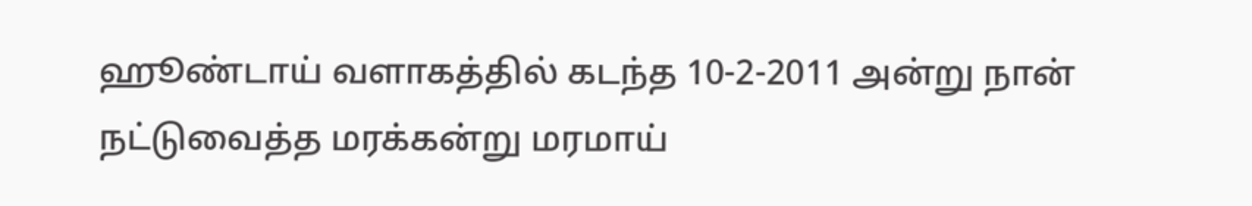ஹூண்டாய் வளாகத்தில் கடந்த 10-2-2011 அன்று நான் நட்டுவைத்த மரக்கன்று மரமாய்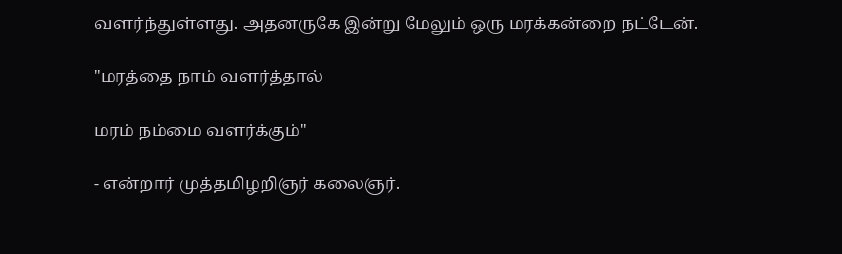வளர்ந்துள்ளது. அதனருகே இன்று மேலும் ஒரு மரக்கன்றை நட்டேன்.

"மரத்தை நாம் வளர்த்தால்

மரம் நம்மை வளர்க்கும்"

- என்றார் முத்தமிழறிஞர் கலைஞர்.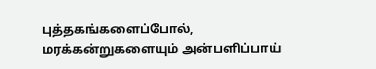புத்தகங்களைப்போல், மரக்கன்றுகளையும் அன்பளிப்பாய்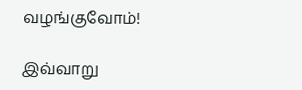வழங்குவோம்!

இவ்வாறு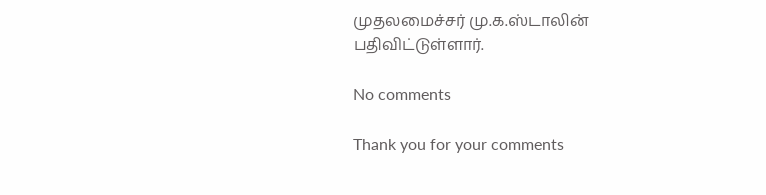முதலமைச்சர் மு.க.ஸ்டாலின் பதிவிட்டுள்ளார்.

No comments

Thank you for your comments